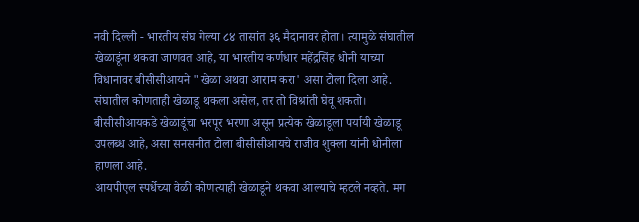नवी दिल्ली - भारतीय संघ गेल्या ८४ तासांत ३६ मैदानावर होता। त्यामुळे संघातील खेळाडूंना थकवा जाणवत आहे, या भारतीय कर्णधार महेंद्रसिंह धोनी याच्या विधानावर बीसीसीआयने "खेळा अथवा आराम करा' असा टोला दिला आहे.
संघातील कोणताही खेळाडू थकला असेल, तर तो विश्रांती घेवू शकतो। बीसीसीआयकडे खेळाडूंचा भरपूर भरणा असून प्रत्येक खेळाडूला पर्यायी खेळाडू उपलब्ध आहे, असा सनसनीत टोला बीसीसीआयचे राजीव शुक्ला यांनी धोनीला हाणला आहे.
आयपीएल स्पर्धेच्या वेळी कोणत्याही खेळाडूने थकवा आल्याचे म्हटले नव्हते. मग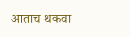आताच थकवा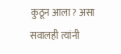कुठून आला? असा सवालही त्यांनी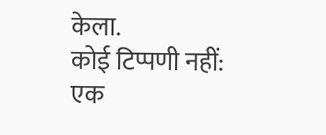केला.
कोई टिप्पणी नहीं:
एक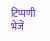टिप्पणी भेजें